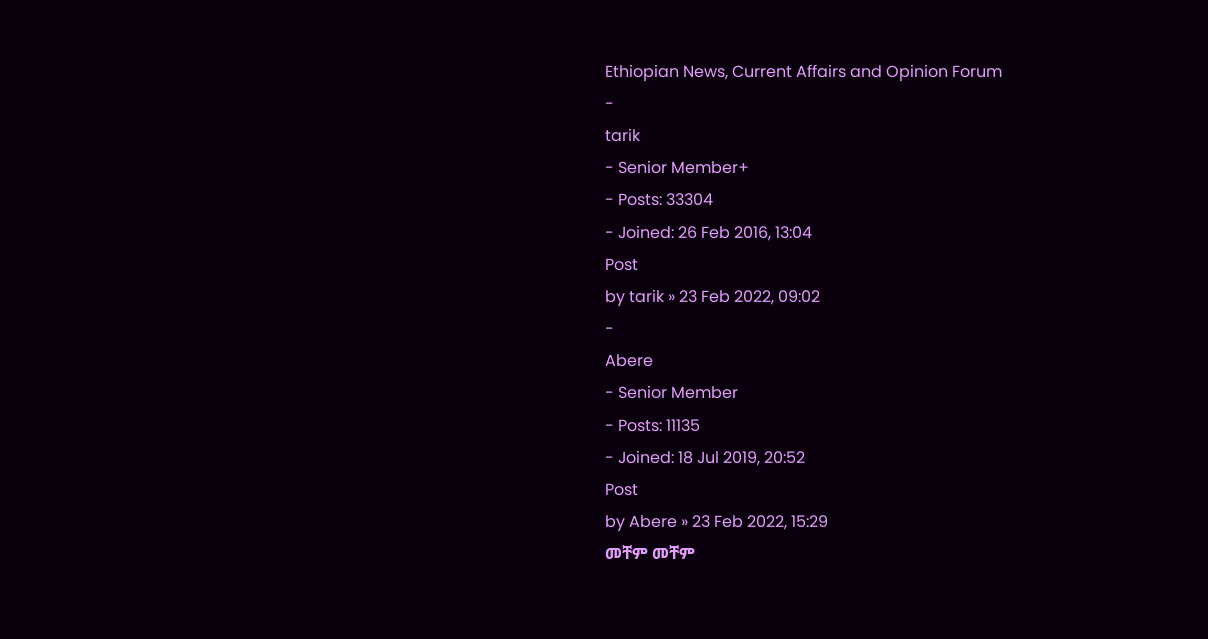Ethiopian News, Current Affairs and Opinion Forum
-
tarik
- Senior Member+
- Posts: 33304
- Joined: 26 Feb 2016, 13:04
Post
by tarik » 23 Feb 2022, 09:02
-
Abere
- Senior Member
- Posts: 11135
- Joined: 18 Jul 2019, 20:52
Post
by Abere » 23 Feb 2022, 15:29
መቸም መቸም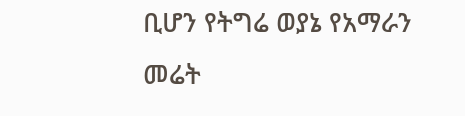ቢሆን የትግሬ ወያኔ የአማራን መሬት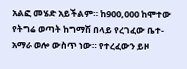አልፎ መሄድ አይችልም። ከ900,000 ከሞተው የትግሬ ወጣት ከግማሽ በላይ የረገፈው ቤተ-አማራ ወሎ ውስጥ ነው። የተረፈውን ይዞ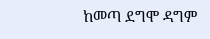ከመጣ ደግሞ ዳግም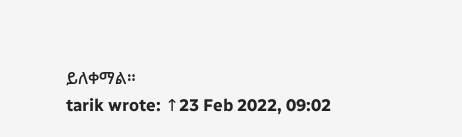ይለቀማል።
tarik wrote: ↑23 Feb 2022, 09:02